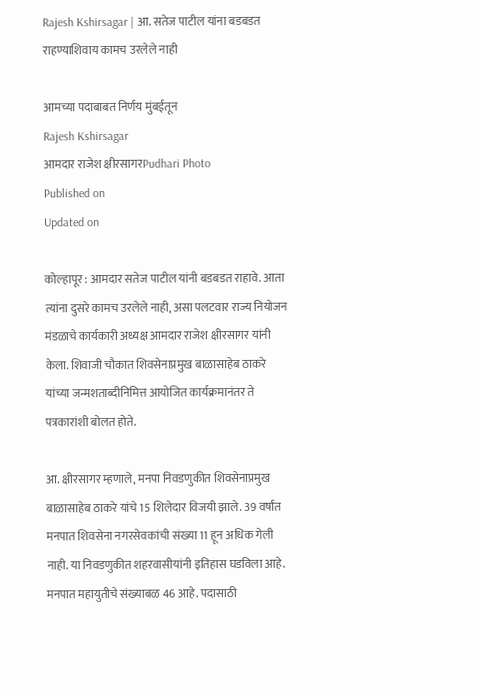Rajesh Kshirsagar | आ. सतेज पाटील यांना बडबडत राहण्याशिवाय कामच उरलेले नाही

आमच्या पदाबाबत निर्णय मुंबईतून
Rajesh Kshirsagar
आमदार राजेश क्षीरसागरPudhari Photo
Published on
Updated on

कोल्हापूर : आमदार सतेज पाटील यांनी बडबडत राहावे. आता त्यांना दुसरे कामच उरलेले नाही, असा पलटवार राज्य नियोजन मंडळाचे कार्यकारी अध्यक्ष आमदार राजेश क्षीरसागर यांनी केला. शिवाजी चौकात शिवसेनाप्रमुख बाळासाहेब ठाकरे यांच्या जन्मशताब्दीनिमित्त आयोजित कार्यक्रमानंतर ते पत्रकारांशी बोलत होते.

आ. क्षीरसागर म्हणाले, मनपा निवडणुकीत शिवसेनाप्रमुख बाळासाहेब ठाकरे यांचे 15 शिलेदार विजयी झाले. 39 वर्षांत मनपात शिवसेना नगरसेवकांची संख्या 11 हून अधिक गेली नाही. या निवडणुकीत शहरवासीयांनी इतिहास घडविला आहे. मनपात महायुतीचे संख्याबळ 46 आहे. पदासाठी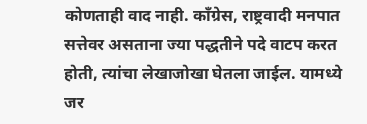कोणताही वाद नाही. काँग्रेस, राष्ट्रवादी मनपात सत्तेवर असताना ज्या पद्धतीने पदे वाटप करत होती, त्यांचा लेखाजोखा घेतला जाईल. यामध्ये जर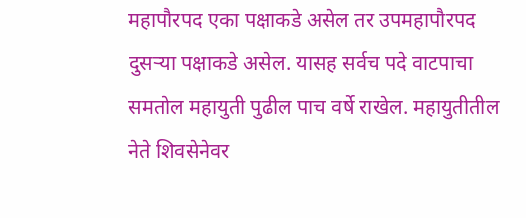महापौरपद एका पक्षाकडे असेल तर उपमहापौरपद दुसर्‍या पक्षाकडे असेल. यासह सर्वच पदे वाटपाचा समतोल महायुती पुढील पाच वर्षे राखेल. महायुतीतील नेते शिवसेनेवर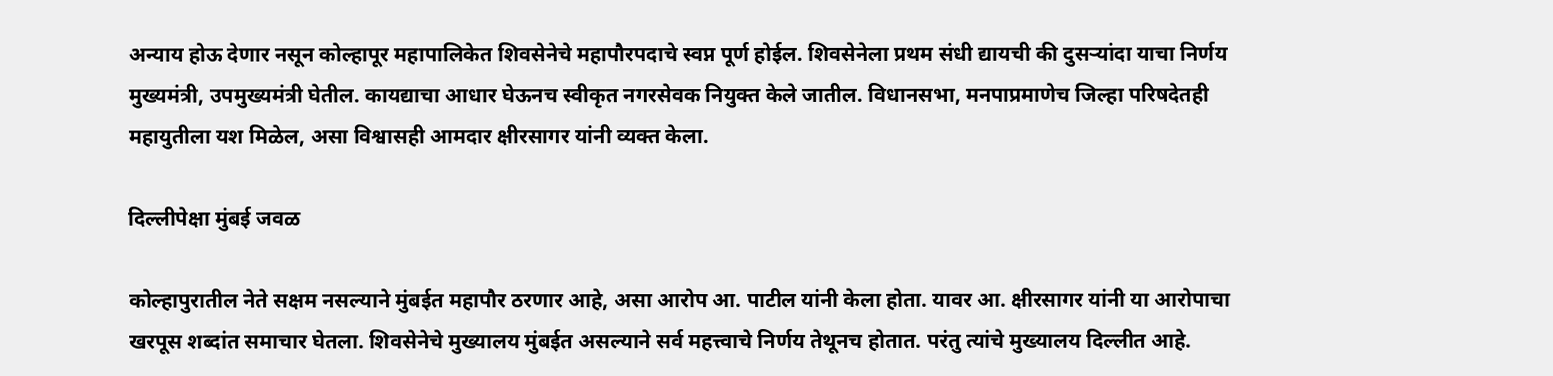अन्याय होऊ देणार नसून कोल्हापूर महापालिकेत शिवसेनेचे महापौरपदाचे स्वप्न पूर्ण होईल. शिवसेनेला प्रथम संधी द्यायची की दुसर्‍यांदा याचा निर्णय मुख्यमंत्री, उपमुख्यमंत्री घेतील. कायद्याचा आधार घेऊनच स्वीकृत नगरसेवक नियुक्त केले जातील. विधानसभा, मनपाप्रमाणेच जिल्हा परिषदेतही महायुतीला यश मिळेल, असा विश्वासही आमदार क्षीरसागर यांनी व्यक्त केला.

दिल्लीपेक्षा मुंबई जवळ

कोल्हापुरातील नेते सक्षम नसल्याने मुंबईत महापौर ठरणार आहे, असा आरोप आ. पाटील यांनी केला होता. यावर आ. क्षीरसागर यांनी या आरोपाचा खरपूस शब्दांत समाचार घेतला. शिवसेनेचे मुख्यालय मुंबईत असल्याने सर्व महत्त्वाचे निर्णय तेथूनच होतात. परंतु त्यांचे मुख्यालय दिल्लीत आहे.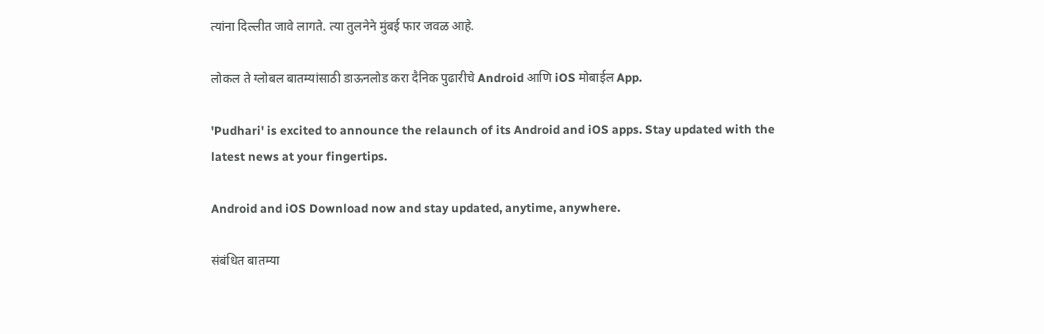त्यांना दिल्लीत जावे लागते. त्या तुलनेने मुंबई फार जवळ आहे.

लोकल ते ग्लोबल बातम्यांसाठी डाऊनलोड करा दैनिक पुढारीचे Android आणि iOS मोबाईल App.

'Pudhari' is excited to announce the relaunch of its Android and iOS apps. Stay updated with the latest news at your fingertips.

Android and iOS Download now and stay updated, anytime, anywhere.

संबंधित बातम्या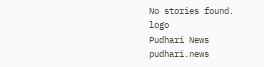No stories found.
logo
Pudhari News
pudhari.news